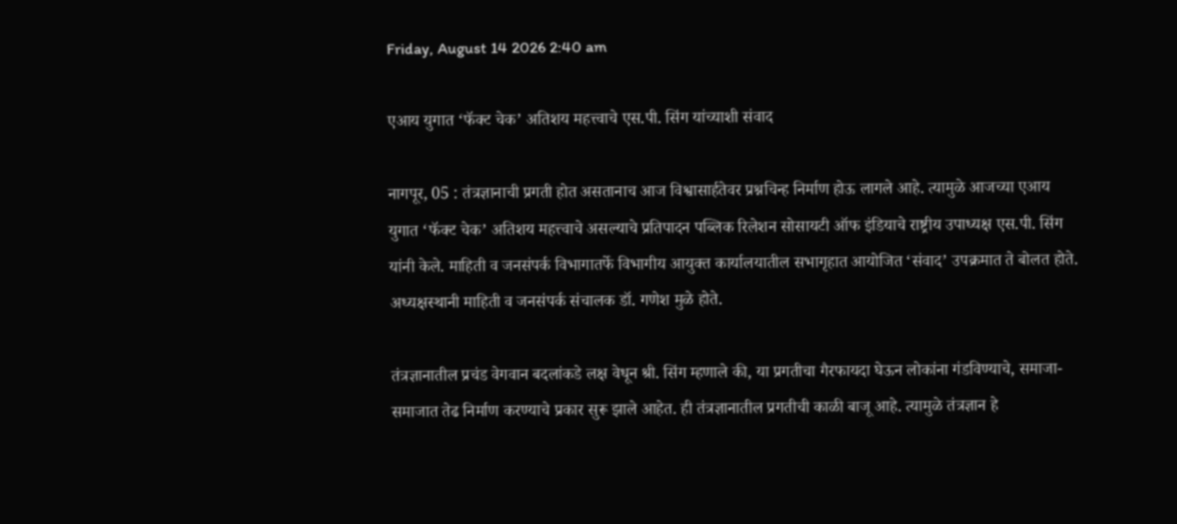Friday, August 14 2026 2:40 am

एआय युगात ‘फॅक्ट चेक’ अतिशय महत्त्वाचे एस.पी. सिंग यांच्याशी संवाद

नागपूर, 05 : तंत्रज्ञानाची प्रगती होत असतानाच आज विश्वासार्हतेवर प्रश्नचिन्ह निर्माण होऊ लागले आहे. त्यामुळे आजच्या एआय युगात ‘फॅक्ट चेक’ अतिशय महत्त्वाचे असल्याचे प्रतिपादन पब्लिक रिलेशन सोसायटी ऑफ इंडियाचे राष्ट्रीय उपाध्यक्ष एस.पी. सिंग यांनी केले. माहिती व जनसंपर्क विभागातर्फे विभागीय आयुक्त कार्यालयातील सभागृहात आयोजित ‘संवाद’ उपक्रमात ते बोलत होते. अध्यक्षस्थानी माहिती व जनसंपर्क संचालक डॉ. गणेश मुळे होते.

तंत्रज्ञानातील प्रचंड वेगवान बदलांकडे लक्ष वेधून श्री. सिंग म्हणाले की, या प्रगतीचा गैरफायदा घेऊन लोकांना गंडविण्याचे, समाजा- समाजात तेढ निर्माण करण्याचे प्रकार सुरू झाले आहेत. ही तंत्रज्ञानातील प्रगतीची काळी बाजू आहे. त्यामुळे तंत्रज्ञान हे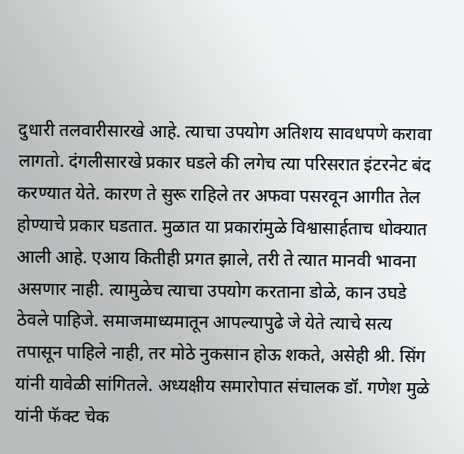दुधारी तलवारीसारखे आहे. त्याचा उपयोग अतिशय सावधपणे करावा लागतो. दंगलीसारखे प्रकार घडले की लगेच त्या परिसरात इंटरनेट बंद करण्यात येते. कारण ते सुरू राहिले तर अफवा पसरवून आगीत तेल होण्याचे प्रकार घडतात. मुळात या प्रकारांमुळे विश्वासार्हताच धोक्यात आली आहे. एआय कितीही प्रगत झाले, तरी ते त्यात मानवी भावना असणार नाही. त्यामुळेच त्याचा उपयोग करताना डोळे, कान उघडे ठेवले पाहिजे. समाजमाध्यमातून आपल्यापुढे जे येते त्याचे सत्य तपासून पाहिले नाही, तर मोठे नुकसान होऊ शकते, असेही श्री. सिंग यांनी यावेळी सांगितले. अध्यक्षीय समारोपात संचालक डॉ. गणेश मुळे यांनी फॅक्ट चेक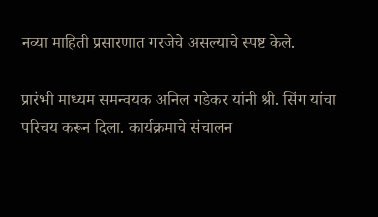नव्या माहिती प्रसारणात गरजेचे असल्याचे स्पष्ट केले.

प्रारंभी माध्यम समन्वयक अनिल गडेकर यांनी श्री. सिंग यांचा परिचय करून दिला. कार्यक्रमाचे संचालन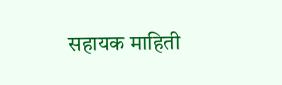सहायक माहिती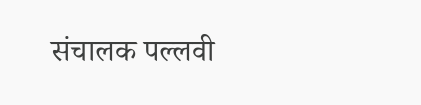संचालक पल्लवी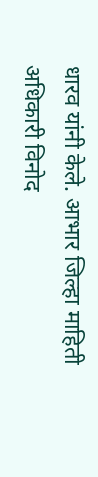धारव यांनी केले. आभार जिल्हा माहिती अधिकारी विनोद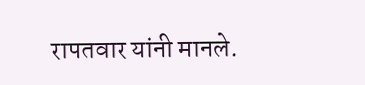रापतवार यांनी मानले.